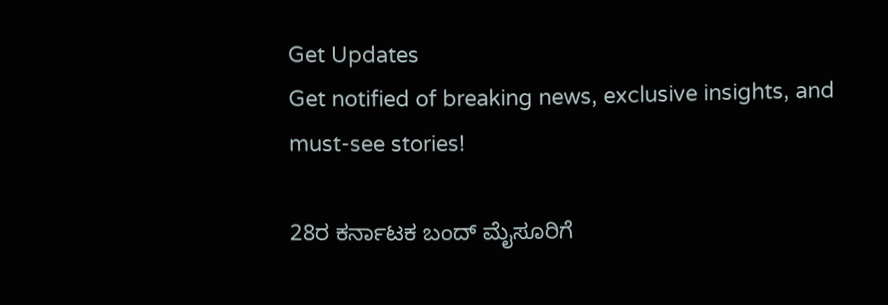Get Updates
Get notified of breaking news, exclusive insights, and must-see stories!

28ರ ಕರ್ನಾಟಕ ಬಂದ್‌ ಮೈಸೂರಿಗೆ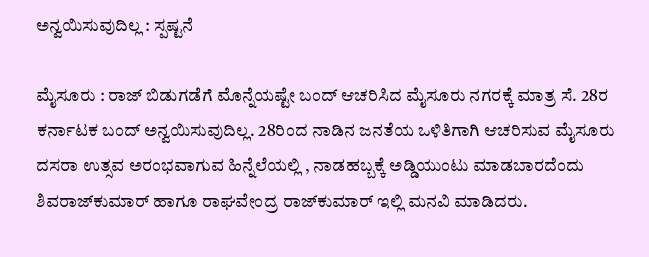ಅನ್ವಯಿಸುವುದಿಲ್ಲ : ಸ್ಪಷ್ಟನೆ

ಮೈಸೂರು : ರಾಜ್‌ ಬಿಡುಗಡೆಗೆ ಮೊನ್ನೆಯಷ್ಟೇ ಬಂದ್‌ ಆಚರಿಸಿದ ಮೈಸೂರು ನಗರಕ್ಕೆ ಮಾತ್ರ ಸೆ. 28ರ ಕರ್ನಾಟಕ ಬಂದ್‌ ಅನ್ವಯಿಸುವುದಿಲ್ಲ. 28ರಿಂದ ನಾಡಿನ ಜನತೆಯ ಒಳಿತಿಗಾಗಿ ಆಚರಿಸುವ ಮೈಸೂರು ದಸರಾ ಉತ್ಸವ ಅರಂಭವಾಗುವ ಹಿನ್ನೆಲೆಯಲ್ಲಿ , ನಾಡಹಬ್ಬಕ್ಕೆ ಅಡ್ಡಿಯುಂಟು ಮಾಡಬಾರದೆಂದು ಶಿವರಾಜ್‌ಕುಮಾರ್‌ ಹಾಗೂ ರಾಘವೇಂದ್ರ ರಾಜ್‌ಕುಮಾರ್‌ ಇಲ್ಲಿ ಮನವಿ ಮಾಡಿದರು.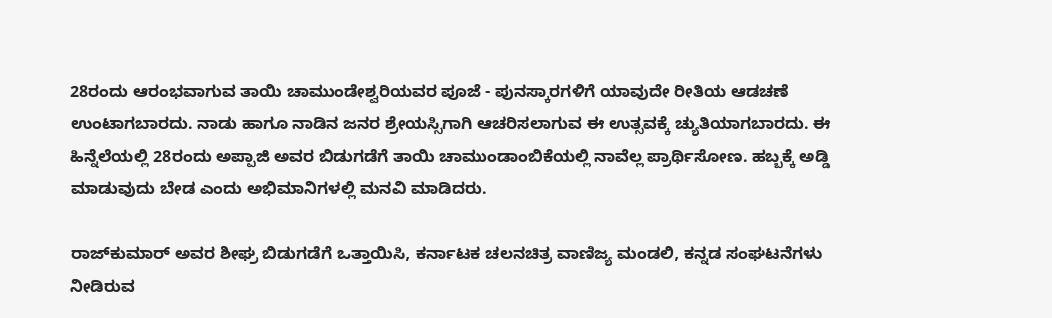28ರಂದು ಆರಂಭವಾಗುವ ತಾಯಿ ಚಾಮುಂಡೇಶ್ವರಿಯವರ ಪೂಜೆ - ಪುನಸ್ಕಾರಗಳಿಗೆ ಯಾವುದೇ ರೀತಿಯ ಆಡಚಣೆ ಉಂಟಾಗಬಾರದು. ನಾಡು ಹಾಗೂ ನಾಡಿನ ಜನರ ಶ್ರೇಯಸ್ಸಿಗಾಗಿ ಆಚರಿಸಲಾಗುವ ಈ ಉತ್ಸವಕ್ಕೆ ಚ್ಯುತಿಯಾಗಬಾರದು. ಈ ಹಿನ್ನೆಲೆಯಲ್ಲಿ 28ರಂದು ಅಪ್ಪಾಜಿ ಅವರ ಬಿಡುಗಡೆಗೆ ತಾಯಿ ಚಾಮುಂಡಾಂಬಿಕೆಯಲ್ಲಿ ನಾವೆಲ್ಲ ಪ್ರಾರ್ಥಿಸೋಣ. ಹಬ್ಬಕ್ಕೆ ಅಡ್ಡಿ ಮಾಡುವುದು ಬೇಡ ಎಂದು ಅಭಿಮಾನಿಗಳಲ್ಲಿ ಮನವಿ ಮಾಡಿದರು.

ರಾಜ್‌ಕುಮಾರ್‌ ಅವರ ಶೀಘ್ರ ಬಿಡುಗಡೆಗೆ ಒತ್ತಾಯಿಸಿ, ಕರ್ನಾಟಕ ಚಲನಚಿತ್ರ ವಾಣಿಜ್ಯ ಮಂಡಲಿ, ಕನ್ನಡ ಸಂಘಟನೆಗಳು ನೀಡಿರುವ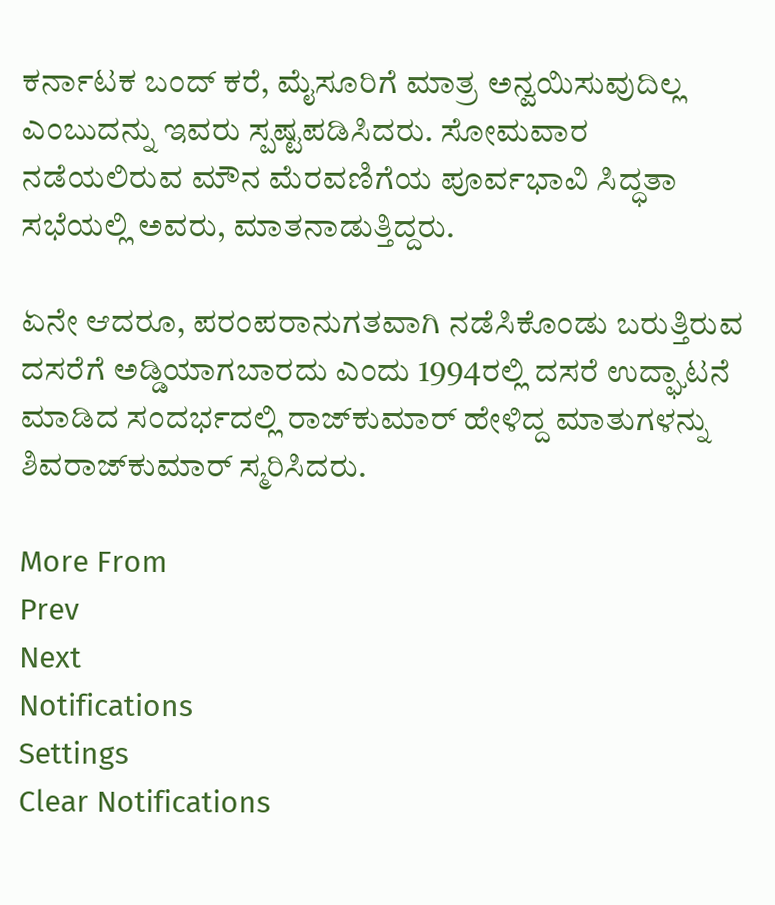ಕರ್ನಾಟಕ ಬಂದ್‌ ಕರೆ, ಮೈಸೂರಿಗೆ ಮಾತ್ರ ಅನ್ವಯಿಸುವುದಿಲ್ಲ ಎಂಬುದನ್ನು ಇವರು ಸ್ಪಷ್ಟಪಡಿಸಿದರು. ಸೋಮವಾರ ನಡೆಯಲಿರುವ ಮೌನ ಮೆರವಣಿಗೆಯ ಪೂರ್ವಭಾವಿ ಸಿದ್ಧತಾ ಸಭೆಯಲ್ಲಿ ಅವರು, ಮಾತನಾಡುತ್ತಿದ್ದರು.

ಏನೇ ಆದರೂ, ಪರಂಪರಾನುಗತವಾಗಿ ನಡೆಸಿಕೊಂಡು ಬರುತ್ತಿರುವ ದಸರೆಗೆ ಅಡ್ಡಿಯಾಗಬಾರದು ಎಂದು 1994ರಲ್ಲಿ ದಸರೆ ಉದ್ಘಾಟನೆ ಮಾಡಿದ ಸಂದರ್ಭದಲ್ಲಿ ರಾಜ್‌ಕುಮಾರ್‌ ಹೇಳಿದ್ದ ಮಾತುಗಳನ್ನು ಶಿವರಾಜ್‌ಕುಮಾರ್‌ ಸ್ಮರಿಸಿದರು.

More From
Prev
Next
Notifications
Settings
Clear Notifications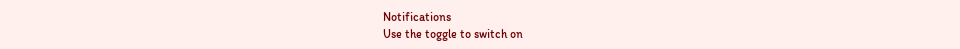Notifications
Use the toggle to switch on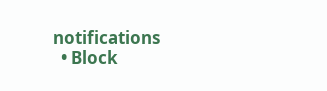notifications
  • Block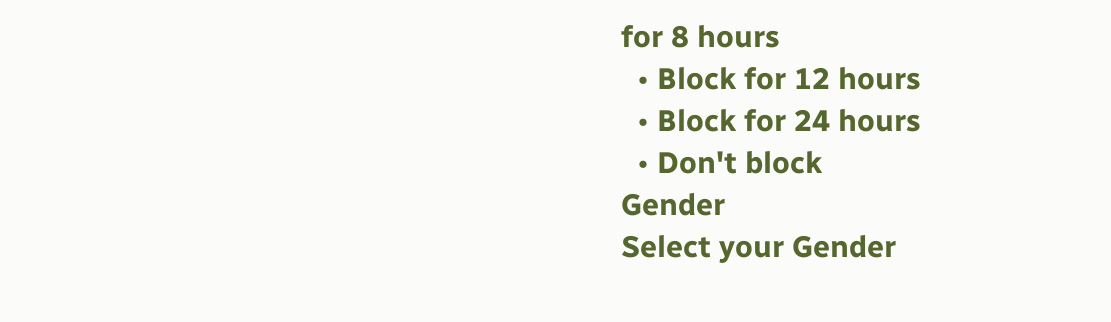for 8 hours
  • Block for 12 hours
  • Block for 24 hours
  • Don't block
Gender
Select your Gender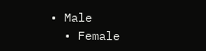• Male
  • Female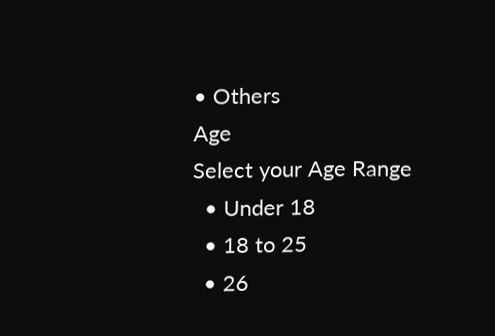• Others
Age
Select your Age Range
  • Under 18
  • 18 to 25
  • 26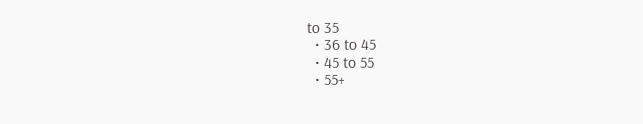to 35
  • 36 to 45
  • 45 to 55
  • 55+